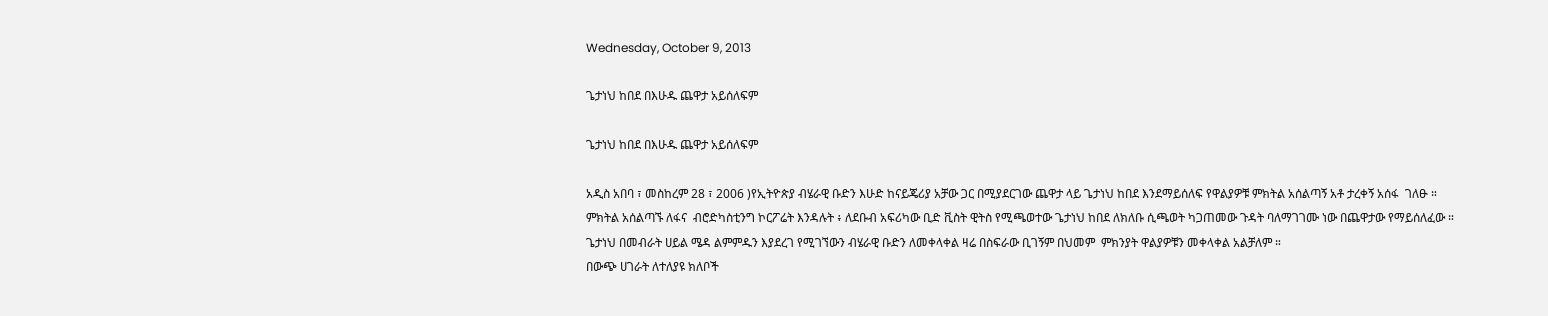Wednesday, October 9, 2013

ጌታነህ ከበደ በእሁዱ ጨዋታ አይሰለፍም

ጌታነህ ከበደ በእሁዱ ጨዋታ አይሰለፍም

አዲስ አበባ ፣ መስከረም 28 ፣ 2006 )የኢትዮጵያ ብሄራዊ ቡድን እሁድ ከናይጄሪያ አቻው ጋር በሚያደርገው ጨዋታ ላይ ጌታነህ ከበደ እንደማይሰለፍ የዋልያዎቹ ምክትል አሰልጣኝ አቶ ታረቀኝ አሰፋ  ገለፁ ።
ምክትል አሰልጣኙ ለፋና  ብሮድካስቲንግ ኮርፖሬት እንዳሉት ፥ ለደቡብ አፍሪካው ቢድ ቪስት ዊትስ የሚጫወተው ጌታነህ ከበደ ለክለቡ ሲጫወት ካጋጠመው ጉዳት ባለማገገሙ ነው በጨዋታው የማይሰለፈው ።
ጌታነህ በመብራት ሀይል ሜዳ ልምምዱን እያደረገ የሚገኘውን ብሄራዊ ቡድን ለመቀላቀል ዛሬ በስፍራው ቢገኝም በህመም  ምክንያት ዋልያዎቹን መቀላቀል አልቻለም ።
በውጭ ሀገራት ለተለያዩ ክለቦች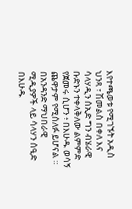እየተጫወቱ የሚገኙት አዲስ ህንጻ ፣ ሽመልስ በቀለ እና ሳላሃዲን ሰኢድ ግን ብሄራዊ ቡድኑን ተቀላቅለው ልምምድ የጀመሩ ሲሆን ፥ በእሁዱ ወሳኝ ጨዋታም የሚሰለፉ ይሆናል ።
በአንዳንድ ማህበራዊ ሚዲያዎች ላይ ሳላሃን ሰዒድ በእሁዱ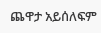ጨዋታ አይሰለፍም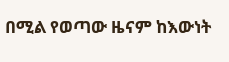በሚል የወጣው ዜናም ከእውነት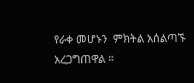የራቀ መሆኑን  ምክትል አሰልጣኙ አረጋግጠዋል ።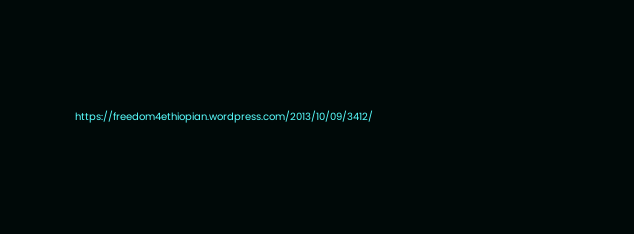https://freedom4ethiopian.wordpress.com/2013/10/09/3412/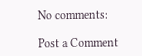No comments:

Post a Comment